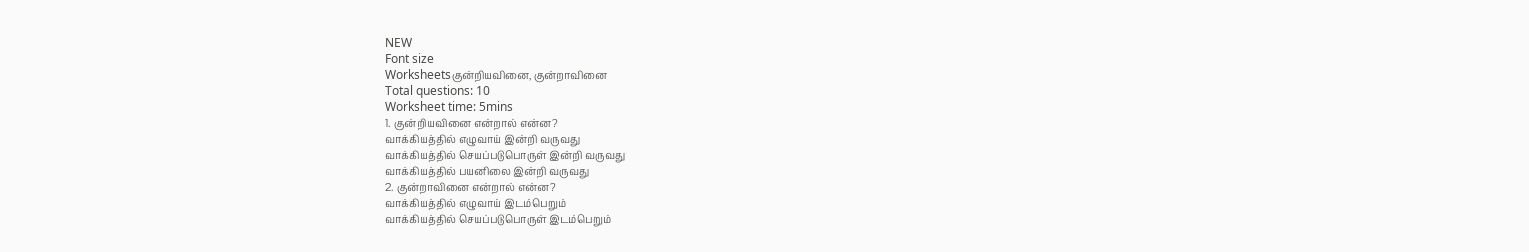NEW
Font size
Worksheetsகுன்றியவினை, குன்றாவினை
Total questions: 10
Worksheet time: 5mins
1. குன்றியவினை என்றால் என்ன?
வாக்கியத்தில் எழுவாய் இன்றி வருவது
வாக்கியத்தில் செயப்படுபொருள் இன்றி வருவது
வாக்கியத்தில் பயனிலை இன்றி வருவது
2. குன்றாவினை என்றால் என்ன?
வாக்கியத்தில் எழுவாய் இடம்பெறும்
வாக்கியத்தில் செயப்படுபொருள் இடம்பெறும்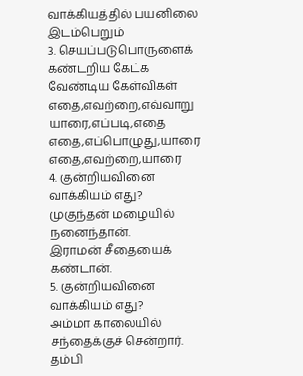வாக்கியத்தில் பயனிலை இடம்பெறும்
3. செயப்படுபொருளைக் கண்டறிய கேட்க வேண்டிய கேள்விகள்
எதை,எவற்றை,எவ்வாறு
யாரை,எப்படி,எதை
எதை,எப்பொழுது,யாரை
எதை,எவற்றை,யாரை
4. குன்றியவினை வாக்கியம் எது?
முகுந்தன் மழையில் நனைந்தான்.
இராமன் சீதையைக் கண்டான்.
5. குன்றியவினை வாக்கியம் எது?
அம்மா காலையில் சந்தைக்குச் சென்றார்.
தம்பி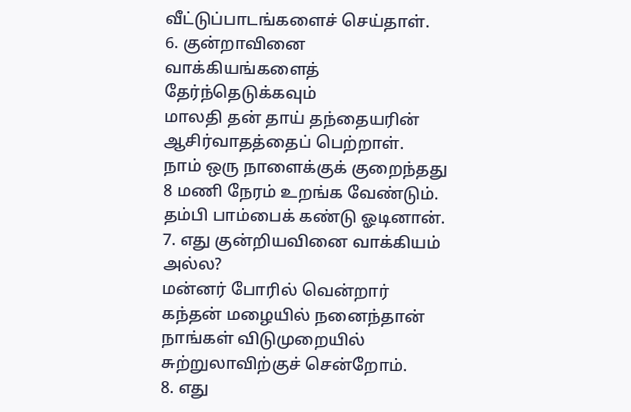வீட்டுப்பாடங்களைச் செய்தாள்.
6. குன்றாவினை வாக்கியங்களைத் தேர்ந்தெடுக்கவும்
மாலதி தன் தாய் தந்தையரின் ஆசிர்வாதத்தைப் பெற்றாள்.
நாம் ஒரு நாளைக்குக் குறைந்தது 8 மணி நேரம் உறங்க வேண்டும்.
தம்பி பாம்பைக் கண்டு ஓடினான்.
7. எது குன்றியவினை வாக்கியம் அல்ல?
மன்னர் போரில் வென்றார்
கந்தன் மழையில் நனைந்தான்
நாங்கள் விடுமுறையில் சுற்றுலாவிற்குச் சென்றோம்.
8. எது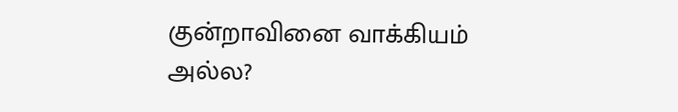குன்றாவினை வாக்கியம் அல்ல?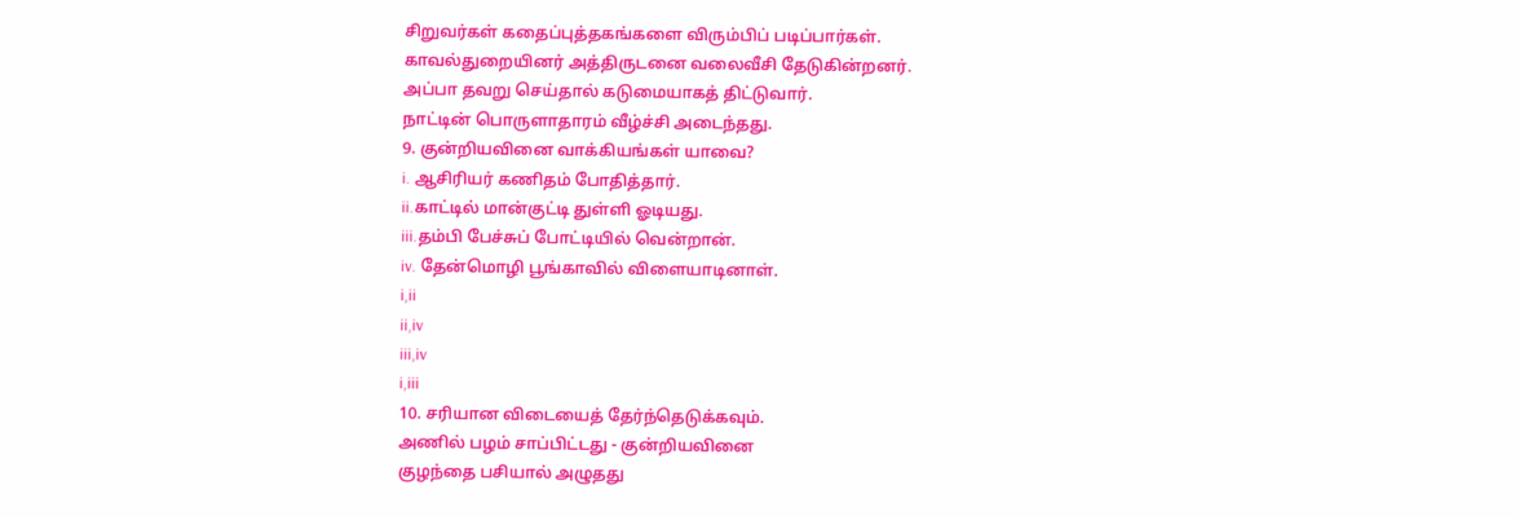சிறுவர்கள் கதைப்புத்தகங்களை விரும்பிப் படிப்பார்கள்.
காவல்துறையினர் அத்திருடனை வலைவீசி தேடுகின்றனர்.
அப்பா தவறு செய்தால் கடுமையாகத் திட்டுவார்.
நாட்டின் பொருளாதாரம் வீழ்ச்சி அடைந்தது.
9. குன்றியவினை வாக்கியங்கள் யாவை?
i. ஆசிரியர் கணிதம் போதித்தார்.
ii.காட்டில் மான்குட்டி துள்ளி ஓடியது.
iii.தம்பி பேச்சுப் போட்டியில் வென்றான்.
iv. தேன்மொழி பூங்காவில் விளையாடினாள்.
i,ii
ii,iv
iii,iv
i,iii
10. சரியான விடையைத் தேர்ந்தெடுக்கவும்.
அணில் பழம் சாப்பிட்டது - குன்றியவினை
குழந்தை பசியால் அழுதது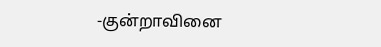-குன்றாவினை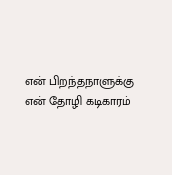என் பிறந்தநாளுக்கு என் தோழி கடிகாரம்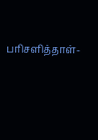பரிசளித்தாள்-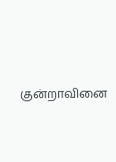குன்றாவினை